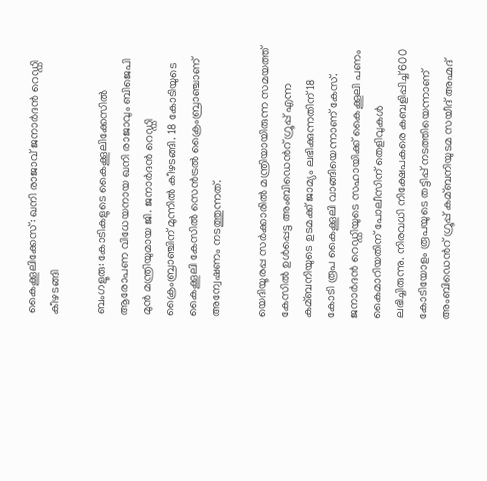കൈക്കൂലിക്കേസ്: ഖനി രാജാവ് ജനാര്‍ദന്‍ റെഡ്ഡി കീഴടങ്ങി

ബംഗളൂരു: കോടികളുടെ കൈക്കൂലിക്കേസില്‍ ആരോപണ വിധേയനായ ഖനി രാജാവും ബിജെപി മുന്‍ മന്ത്രിയുമായ ജി. ജനാര്‍ദന്‍ റെഡ്ഡി ക്രൈംബ്രാഞ്ചിന് മുന്നില്‍ കീഴടങ്ങി. 18 കോടിയുടെ കൈക്കൂലി കേസില്‍ സെന്‍ട്രല്‍ ക്രൈംബ്രാഞ്ചാണ് അന്വേഷണം നടത്തുന്നത്.

യെദിയൂരപ്പ സര്‍ക്കാരില്‍ മന്ത്രിയായിരുന്ന സമയത്ത് കേസില്‍ ഉള്‍പ്പെട്ട അംബിഡെന്‍റ് ഗ്രൂപ്പ് എന്ന കമ്ബനിയുടെ ഉടമക്ക് ജാമ്യം ലഭിക്കുന്നതിന് 18 കോടി രൂപ കൈക്കൂലി വാങ്ങിയെന്നാണ് കേസ്. ജനാര്‍ദന്‍ റെഡ്ഡിയുടെ സഹായിക്ക് കൈക്കൂലി പണം കൈമാറിയതിന് പോലീസിന് തെളിവുകള്‍ ലഭിച്ചിരുന്നു. നിരവധി നിക്ഷേപകരെ കബളിപ്പിച്ച്‌ 600 കോടിയോളം രൂപയുടെ തട്ടിപ്പ് നടത്തിയെന്നാണ് അംബിഡെന്‍റ് ഗ്രൂപ്പ് കമ്ബനിയുടമ സയീദ് അഹ്മദ്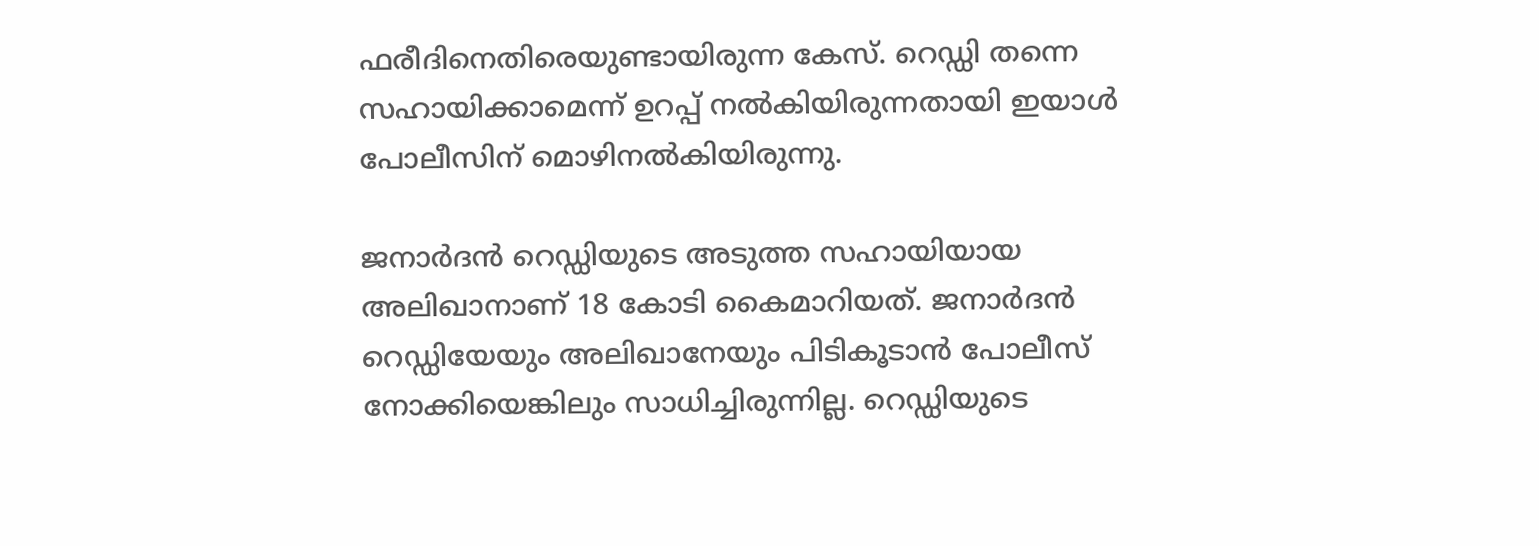ഫരീദിനെതിരെയുണ്ടായിരുന്ന കേസ്. റെഡ്ഡി തന്നെ സഹായിക്കാമെന്ന് ഉറപ്പ് നല്‍കിയിരുന്നതായി ഇയാള്‍ പോലീസിന് മൊഴിനല്‍കിയിരുന്നു.

ജനാര്‍ദന്‍ റെഡ്ഡിയുടെ അടുത്ത സഹായിയായ അലിഖാനാണ് 18 കോടി കൈമാറിയത്. ജനാര്‍ദന്‍ റെഡ്ഡിയേയും അലിഖാനേയും പിടികൂടാന്‍ പോലീസ് നോക്കിയെങ്കിലും സാധിച്ചിരുന്നില്ല. റെഡ്ഡിയുടെ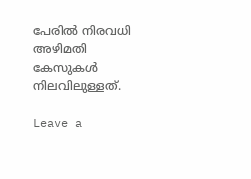പേരില്‍ നിരവധി അഴിമതി കേസുകള്‍ നിലവിലുള്ളത്.

Leave a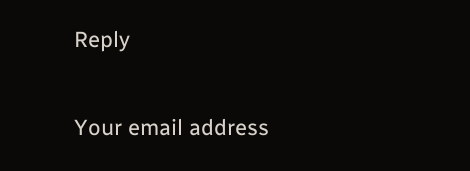Reply

Your email address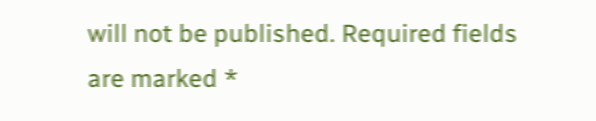will not be published. Required fields are marked *